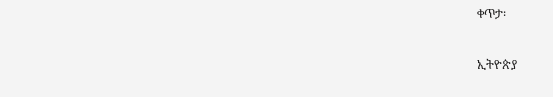ቀጥታ፡

ኢትዮጵያ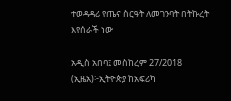ተወዳዳሪ የጤና ስርዓት ለመገንባት በትኩረት እየሰራች ነው

አዲስ አበባ፤ መስከረም 27/2018 (ኢዜአ)፦ኢትዮጵያ ከአፍሪካ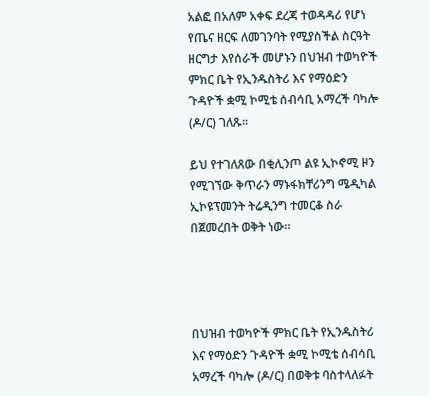አልፎ በአለም አቀፍ ደረጃ ተወዳዳሪ የሆነ የጤና ዘርፍ ለመገንባት የሚያስችል ስርዓት ዘርግታ እየሰራች መሆኑን በህዝብ ተወካዮች ምክር ቤት የኢንዱስትሪ እና የማዕድን ጉዳዮች ቋሚ ኮሚቴ ሰብሳቢ አማረች ባካሎ (ዶ/ር) ገለጹ።

ይህ የተገለጸው በቂሊንጦ ልዩ ኢኮኖሚ ዞን የሚገኘው ቅጥራን ማኑፋክቸሪንግ ሜዲካል ኢኮዩፕመንት ትሬዲንግ ተመርቆ ስራ በጀመረበት ወቅት ነው።




በህዝብ ተወካዮች ምክር ቤት የኢንዱስትሪ እና የማዕድን ጉዳዮች ቋሚ ኮሚቴ ሰብሳቢ አማረች ባካሎ (ዶ/ር) በወቅቱ ባስተላለፉት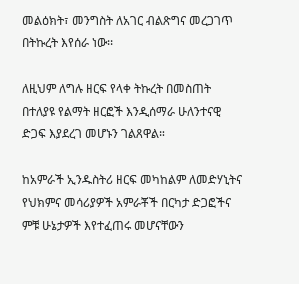መልዕክት፣ መንግስት ለአገር ብልጽግና መረጋገጥ በትኩረት እየሰራ ነው፡፡

ለዚህም ለግሉ ዘርፍ የላቀ ትኩረት በመስጠት በተለያዩ የልማት ዘርፎች እንዲሰማራ ሁለንተናዊ ድጋፍ እያደረገ መሆኑን ገልጸዋል።

ከአምራች ኢንዱስትሪ ዘርፍ መካከልም ለመድሃኒትና የህክምና መሳሪያዎች አምራቾች በርካታ ድጋፎችና ምቹ ሁኔታዎች እየተፈጠሩ መሆናቸውን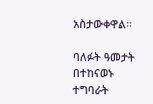አስታውቀዋል።

ባለፉት ዓመታት በተከናወኑ ተግባራት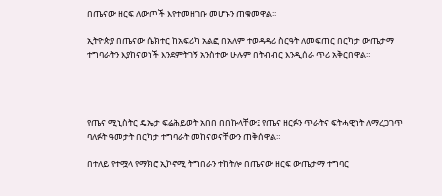በጤናው ዘርፍ ለውጦች እየተመዘገቡ መሆኑን ጠቁመዋል፡፡

ኢትዮጵያ በጤናው ሴክተር ከአፍሪካ አልፎ በአለም ተወዳዳሪ ስርዓት ለመፍጠር በርካታ ውጤታማ ተግባራትን እያከናወነች እንደምትገኝ አንስተው ሁሉም በትብብር እንዲሰራ ጥሪ አቅርበዋል።




የጤና ሚኒስትር ዴኤታ ፍሬሕይወት አበበ በበኩላቸው፤ የጤና ዘርፉን ጥራትና ፍትሓዊነት ለማረጋገጥ ባለፉት ዓመታት በርካታ ተግባራት መከናወናቸውን ጠቅሰዋል።

በተለይ የተሟላ የማክሮ ኢኮኖሚ ትግበራን ተከትሎ በጤናው ዘርፍ ውጤታማ ተግባር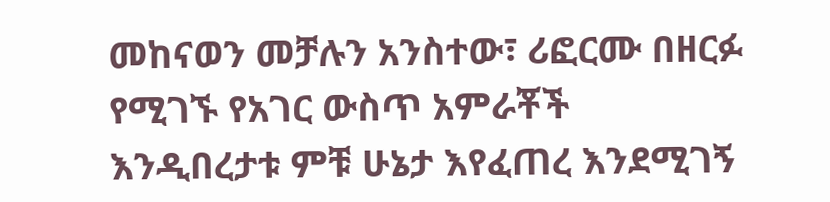መከናወን መቻሉን አንስተው፣ ሪፎርሙ በዘርፉ የሚገኙ የአገር ውስጥ አምራቾች እንዲበረታቱ ምቹ ሁኔታ እየፈጠረ እንደሚገኝ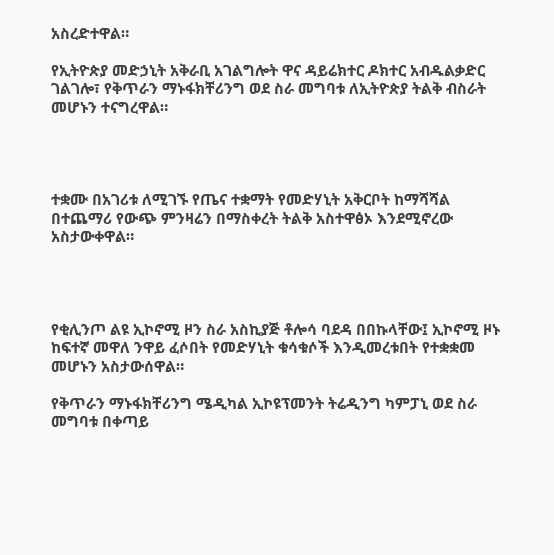አስረድተዋል።

የኢትዮጵያ መድኃኒት አቅራቢ አገልግሎት ዋና ዳይሬክተር ዶክተር አብዱልቃድር ገልገሎ፣ የቅጥራን ማኑፋክቸሪንግ ወደ ስራ መግባቱ ለኢትዮጵያ ትልቅ ብስራት መሆኑን ተናግረዋል።




ተቋሙ በአገሪቱ ለሚገኙ የጤና ተቋማት የመድሃኒት አቅርቦት ከማሻሻል በተጨማሪ የውጭ ምንዛሬን በማስቀረት ትልቅ አስተዋፅኦ እንደሚኖረው አስታውቀዋል።




የቂሊንጦ ልዩ ኢኮኖሚ ዞን ስራ አስኪያጅ ቶሎሳ ባደዳ በበኩላቸው፤ ኢኮኖሚ ዞኑ ከፍተኛ መዋለ ንዋይ ፈሶበት የመድሃኒት ቁሳቁሶች እንዲመረቱበት የተቋቋመ መሆኑን አስታውሰዋል።

የቅጥራን ማኑፋክቸሪንግ ሜዲካል ኢኮዩፕመንት ትሬዲንግ ካምፓኒ ወደ ስራ መግባቱ በቀጣይ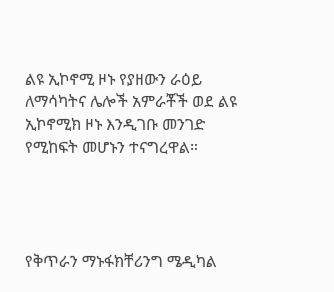ልዩ ኢኮኖሚ ዞኑ የያዘውን ራዕይ ለማሳካትና ሌሎች አምራቾች ወደ ልዩ ኢኮኖሚክ ዞኑ እንዲገቡ መንገድ የሚከፍት መሆኑን ተናግረዋል።




የቅጥራን ማኑፋክቸሪንግ ሜዲካል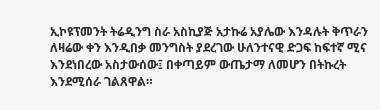ኢኮዩፕመንት ትሬዲንግ ስራ አስኪያጅ አታኩሬ አያሌው እንዳሉት ቅጥራን ለዛሬው ቀን እንዲበቃ መንግስት ያደረገው ሁለንተናዊ ድጋፍ ከፍተኛ ሚና እንደነበረው አስታውሰው፤ በቀጣይም ውጤታማ ለመሆን በትኩረት እንደሚሰራ ገልጸዋል።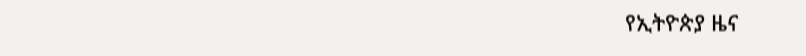የኢትዮጵያ ዜና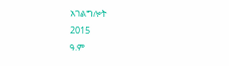አገልግሎት
2015
ዓ.ም